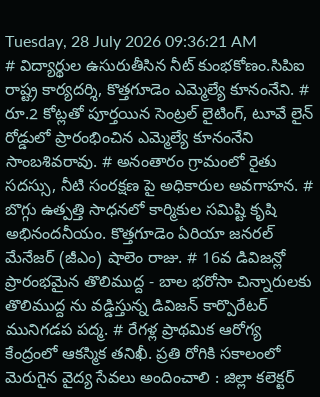Tuesday, 28 July 2026 09:36:21 AM
# విద్యార్థుల ఉసురుతీసిన నీట్ కుంభకోణం.సిపిఐ రాష్ట్ర కార్యదర్శి, కొత్తగూడెం ఎమ్మెల్యే కూనంనేని. # రూ.2 కోట్లతో పూర్తయిన సెంట్రల్ లైటింగ్, టూవే లైన్ రోడ్డులో ప్రారంభించిన ఎమ్మెల్యే కూనంనేని సాంబశివరావు. # అనంతారం గ్రామంలో రైతు సదస్సు, నీటి సంరక్షణ పై అధికారుల అవగాహన. # బొగ్గు ఉత్పత్తి సాధనలో కార్మికుల సమిష్టి కృషి అభినందనీయం. కొత్తగూడెం ఏరియా జనరల్ మేనేజర్ (జీఎం) షాలెం రాజు. # 16వ డివిజన్లో ప్రారంభమైన తొలిముద్ద - బాల భరోసా చిన్నారులకు తొలిముద్ద ను వడ్డిస్తున్న డివిజన్ కార్పొరేటర్ మునిగడప పద్మ. # రేగళ్ల ప్రాథమిక ఆరోగ్య కేంద్రంలో ఆకస్మిక తనిఖీ. ప్రతి రోగికి సకాలంలో మెరుగైన వైద్య సేవలు అందించాలి : జిల్లా కలెక్టర్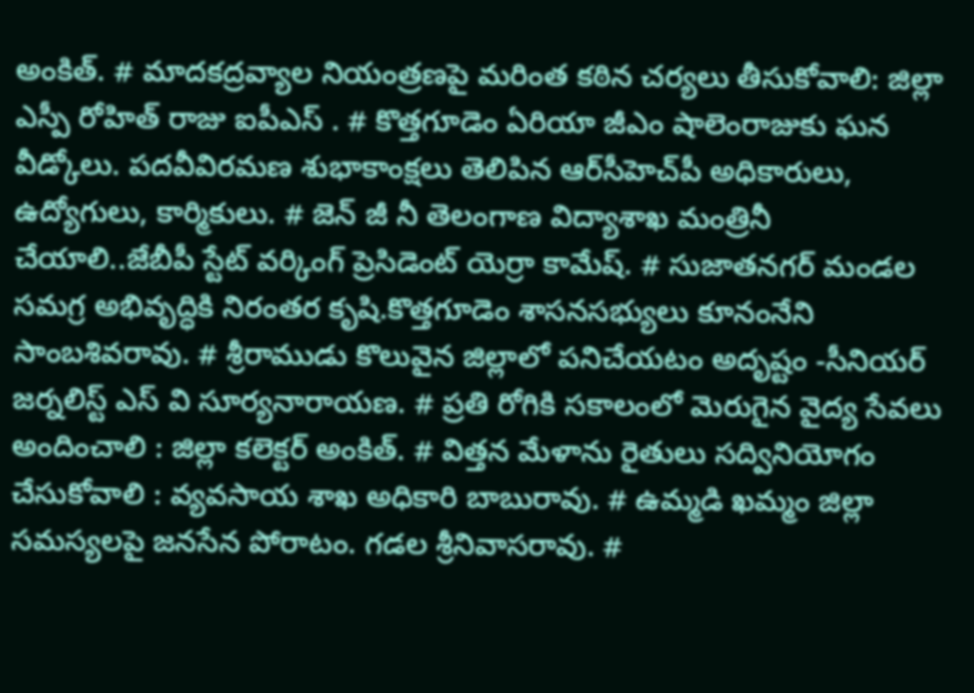అంకిత్. # మాదకద్రవ్యాల నియంత్రణపై మరింత కఠిన చర్యలు తీసుకోవాలి: జిల్లా ఎస్పీ రోహిత్ రాజు ఐపీఎస్ . # కొత్తగూడెం ఏరియా జీఎం షాలెంరాజుకు ఘన వీడ్కోలు. పదవీవిరమణ శుభాకాంక్షలు తెలిపిన ఆర్‌సీహెచ్‌పీ అధికారులు, ఉద్యోగులు, కార్మికులు. # జెన్ జీ నీ తెలంగాణ విద్యాశాఖ మంత్రినీ చేయాలి..జేబీపీ స్టేట్ వర్కింగ్ ప్రెసిడెంట్ యెర్రా కామేష్. # సుజాతనగర్ మండల సమగ్ర అభివృద్ధికి నిరంతర కృషి.కొత్తగూడెం శాసనసభ్యులు కూనంనేని సాంబశివరావు. # శ్రీరాముడు కొలువైన జిల్లాలో పనిచేయటం అదృష్టం -సీనియర్ జర్నలిస్ట్ ఎస్ వి సూర్యనారాయణ. # ప్రతి రోగికి సకాలంలో మెరుగైన వైద్య సేవలు అందించాలి : జిల్లా కలెక్టర్ అంకిత్. # విత్తన మేళాను రైతులు సద్వినియోగం చేసుకోవాలి : వ్యవసాయ శాఖ అధికారి బాబురావు. # ఉమ్మడి ఖమ్మం జిల్లా సమస్యలపై జనసేన పోరాటం. గడల శ్రీనివాసరావు. #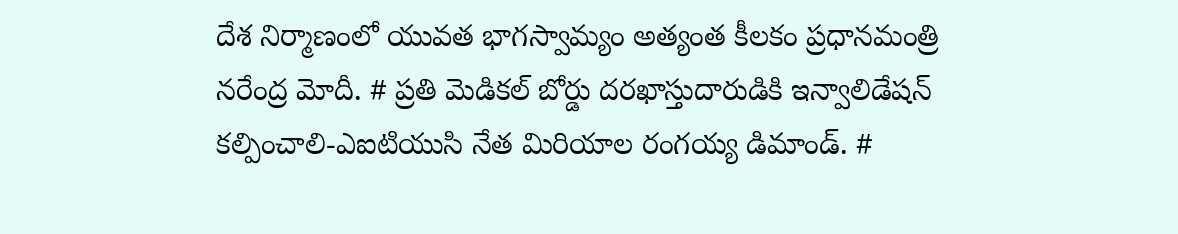దేశ నిర్మాణంలో యువత భాగస్వామ్యం అత్యంత కీలకం ప్రధానమంత్రి నరేంద్ర మోదీ. # ప్రతి మెడికల్ బోర్డు దరఖాస్తుదారుడికి ఇన్వాలిడేషన్ కల్పించాలి-ఎఐటియుసి నేత మిరియాల రంగయ్య డిమాండ్. #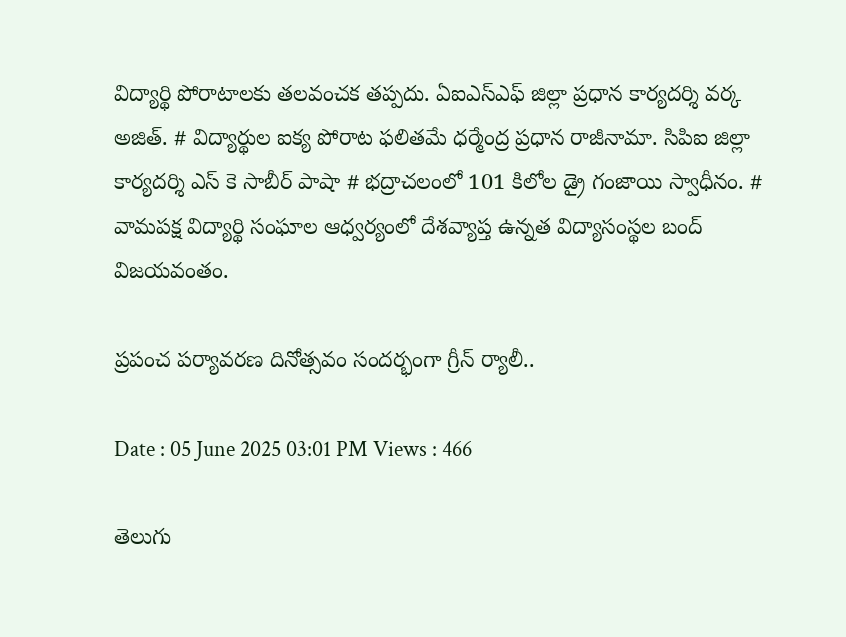విద్యార్థి పోరాటాలకు తలవంచక తప్పదు. ఏఐఎస్ఎఫ్ జిల్లా ప్రధాన కార్యదర్శి వర్క అజిత్. # విద్యార్థుల ఐక్య పోరాట ఫలితమే ధర్మేంద్ర ప్రధాన రాజీనామా. సిపిఐ జిల్లా కార్యదర్శి ఎస్ కె సాబీర్ పాషా # భద్రాచలంలో 101 కిలోల డ్రై గంజాయి స్వాధీనం. # వామపక్ష విద్యార్థి సంఘాల ఆధ్వర్యంలో దేశవ్యాప్త ఉన్నత విద్యాసంస్థల బంద్ విజయవంతం.

ప్రపంచ పర్యావరణ దినోత్సవం సందర్భంగా గ్రీన్ ర్యాలీ..

Date : 05 June 2025 03:01 PM Views : 466

తెలుగు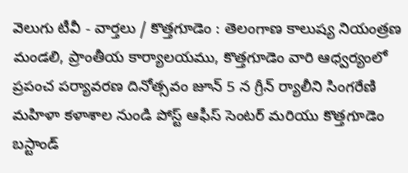వెలుగు టీవీ - వార్తలు / కొత్తగూడెం : తెలంగాణ కాలుష్య నియంత్రణ మండలి, ప్రాంతీయ కార్యాలయము, కొత్తగూడెం వారి ఆధ్వర్యంలో ప్రపంచ పర్యావరణ దినోత్సవం జూన్ 5 న గ్రీన్ ర్యాలీని సింగరేణి మహిళా కళాశాల నుండి పోస్ట్ ఆఫీస్ సెంటర్ మరియు కొత్తగూడెం బస్టాండ్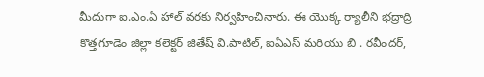మీదుగా ఐ.ఎం.ఏ హాల్ వరకు నిర్వహించినారు. ఈ యొక్క ర్యాలీని భద్రాద్రి కొత్తగూడెం జిల్లా కలెక్టర్ జితేష్ వి.పాటిల్, ఐఏఎస్ మరియు బి . రవీందర్,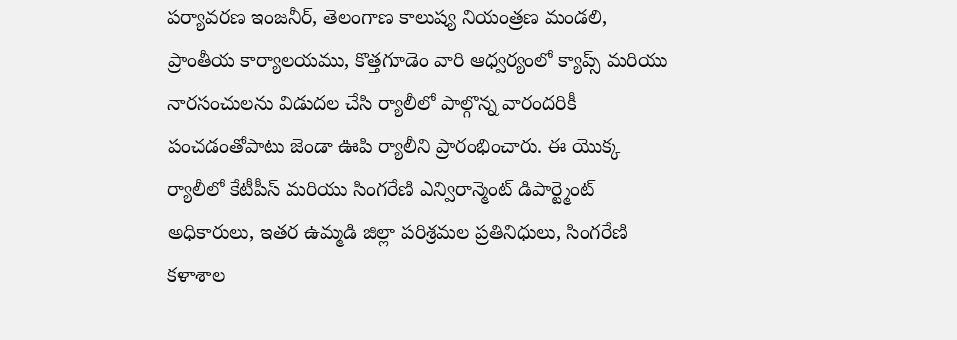పర్యావరణ ఇంజనీర్, తెలంగాణ కాలుష్య నియంత్రణ మండలి, ప్రాంతీయ కార్యాలయము, కొత్తగూడెం వారి ఆధ్వర్యంలో క్యాప్స్ మరియు నారసంచులను విడుదల చేసి ర్యాలీలో పాల్గొన్న వారందరికీ పంచడంతోపాటు జెండా ఊపి ర్యాలీని ప్రారంభించారు. ఈ యొక్క ర్యాలీలో కేటీపీస్ మరియు సింగరేణి ఎన్విరాన్మెంట్ డిపార్ట్మెంట్ అధికారులు, ఇతర ఉమ్మడి జిల్లా పరిశ్రమల ప్రతినిధులు, సింగరేణి కళాశాల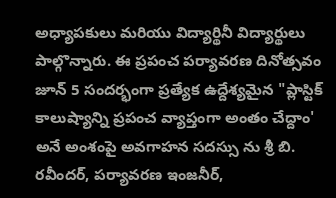అధ్యాపకులు మరియు విద్యార్థినీ విద్యార్థులు పాల్గొన్నారు. ఈ ప్రపంచ పర్యావరణ దినోత్సవం జూన్ 5 సందర్భంగా ప్రత్యేక ఉద్దేశ్యమైన "ప్లాస్టిక్ కాలుష్యాన్ని ప్రపంచ వ్యాప్తంగా అంతం చేద్దాం' అనే అంశంపై అవగాహన సదస్సు ను శ్రీ బి. రవీందర్, పర్యావరణ ఇంజనీర్,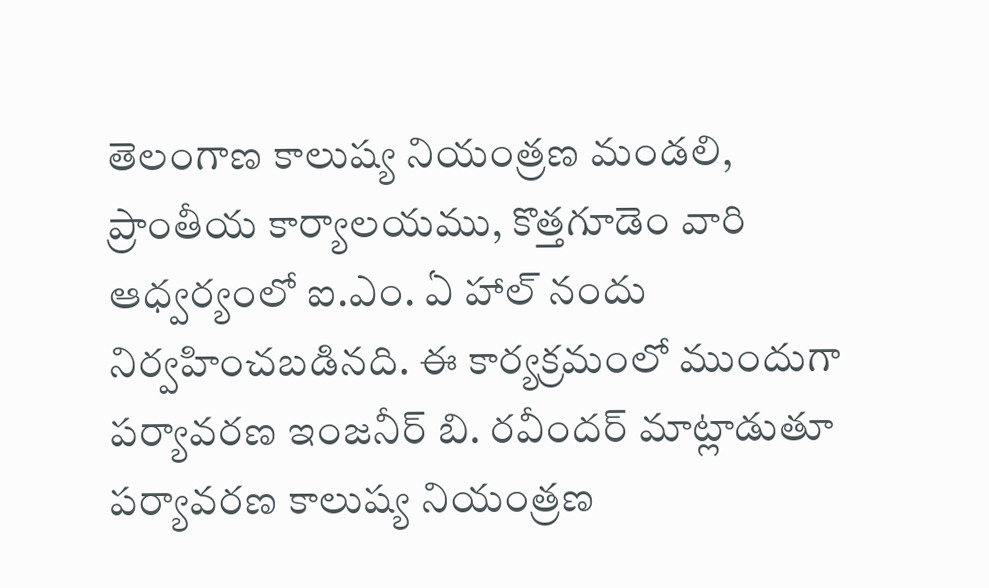తెలంగాణ కాలుష్య నియంత్రణ మండలి, ప్రాంతీయ కార్యాలయము, కొత్తగూడెం వారి ఆధ్వర్యంలో ఐ.ఎం. ఏ హాల్ నందు నిర్వహించబడినది. ఈ కార్యక్రమంలో ముందుగా పర్యావరణ ఇంజనీర్ బి. రవీందర్ మాట్లాడుతూ పర్యావరణ కాలుష్య నియంత్రణ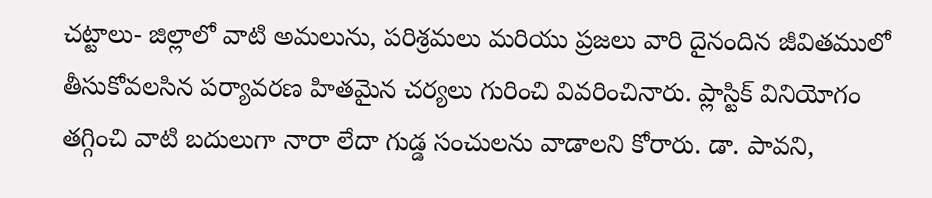చట్టాలు- జిల్లాలో వాటి అమలును, పరిశ్రమలు మరియు ప్రజలు వారి దైనందిన జీవితములో తీసుకోవలసిన పర్యావరణ హితమైన చర్యలు గురించి వివరించినారు. ప్లాస్టిక్ వినియోగం తగ్గించి వాటి బదులుగా నారా లేదా గుడ్డ సంచులను వాడాలని కోరారు. డా. పావని,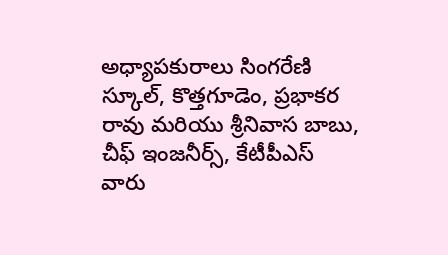అధ్యాపకురాలు సింగరేణి స్కూల్, కొత్తగూడెం, ప్రభాకర రావు మరియు శ్రీనివాస బాబు, చీఫ్ ఇంజనీర్స్, కేటీపీఎస్ వారు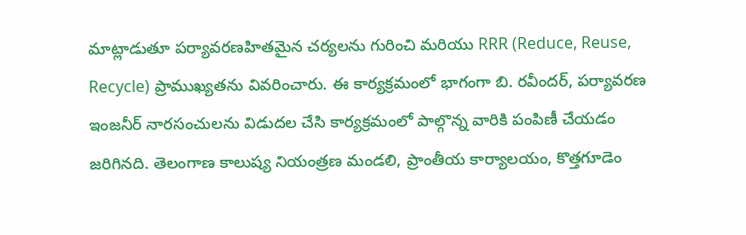మాట్లాడుతూ పర్యావరణహితమైన చర్యలను గురించి మరియు RRR (Reduce, Reuse, Recycle) ప్రాముఖ్యతను వివరించారు. ఈ కార్యక్రమంలో భాగంగా బి. రవీందర్, పర్యావరణ ఇంజనీర్ నారసంచులను విడుదల చేసి కార్యక్రమంలో పాల్గొన్న వారికి పంపిణీ చేయడం జరిగినది. తెలంగాణ కాలుష్య నియంత్రణ మండలి, ప్రాంతీయ కార్యాలయం, కొత్తగూడెం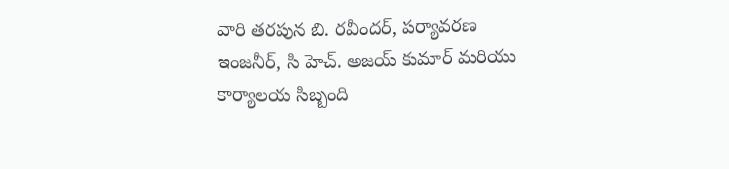వారి తరపున బి. రవీందర్, పర్యావరణ ఇంజనీర్, సి హెచ్. అజయ్ కుమార్ మరియు కార్యాలయ సిబ్బంది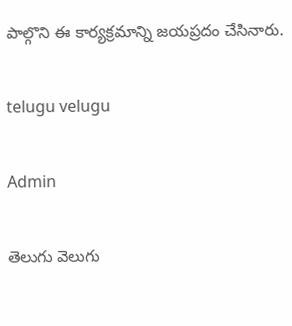పాల్గొని ఈ కార్యక్రమాన్ని జయప్రదం చేసినారు.

telugu velugu

Admin

తెలుగు వెలుగు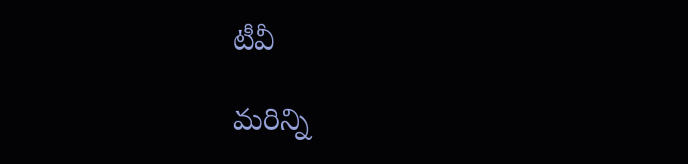టీవీ

మరిన్ని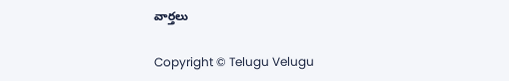వార్తలు

Copyright © Telugu Velugu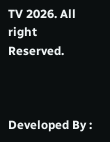TV 2026. All right Reserved.



Developed By :